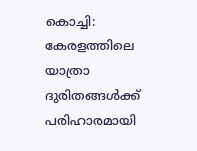കൊച്ചി: കേരളത്തിലെ യാത്രാ ദുരിതങ്ങൾക്ക് പരിഹാരമായി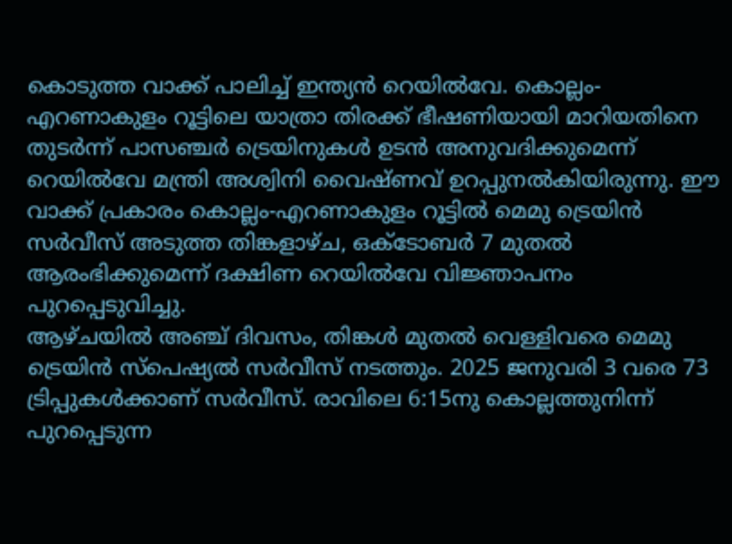കൊടുത്ത വാക്ക് പാലിച്ച് ഇന്ത്യൻ റെയിൽവേ. കൊല്ലം-എറണാകുളം റൂട്ടിലെ യാത്രാ തിരക്ക് ഭീഷണിയായി മാറിയതിനെ തുടർന്ന് പാസഞ്ചർ ട്രെയിനുകൾ ഉടൻ അനുവദിക്കുമെന്ന് റെയിൽവേ മന്ത്രി അശ്വിനി വൈഷ്ണവ് ഉറപ്പുനൽകിയിരുന്നു. ഈ വാക്ക് പ്രകാരം കൊല്ലം-എറണാകുളം റൂട്ടിൽ മെമു ട്രെയിൻ സർവീസ് അടുത്ത തിങ്കളാഴ്ച, ഒക്ടോബർ 7 മുതൽ ആരംഭിക്കുമെന്ന് ദക്ഷിണ റെയിൽവേ വിജ്ഞാപനം പുറപ്പെടുവിച്ചു.
ആഴ്ചയിൽ അഞ്ച് ദിവസം, തിങ്കൾ മുതൽ വെള്ളിവരെ മെമു ട്രെയിൻ സ്പെഷ്യൽ സർവീസ് നടത്തും. 2025 ജനുവരി 3 വരെ 73 ട്രിപ്പുകൾക്കാണ് സർവീസ്. രാവിലെ 6:15നു കൊല്ലത്തുനിന്ന് പുറപ്പെടുന്ന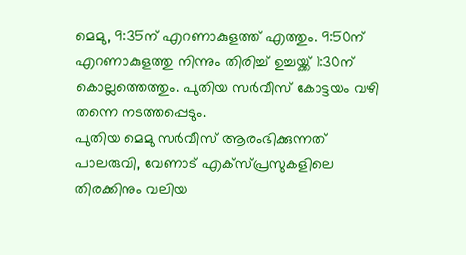മെമു, 9:35ന് എറണാകുളത്ത് എത്തും. 9:50ന് എറണാകുളത്തു നിന്നും തിരിച്ച് ഉച്ചയ്ക്ക് 1:30ന് കൊല്ലത്തെത്തും. പുതിയ സർവീസ് കോട്ടയം വഴി തന്നെ നടത്തപ്പെടും.
പുതിയ മെമു സർവീസ് ആരംഭിക്കുന്നത് പാലരുവി, വേണാട് എക്സ്പ്രസുകളിലെ തിരക്കിനും വലിയ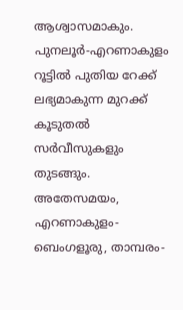ആശ്വാസമാകും. പുനലൂർ-എറണാകുളം റൂട്ടിൽ പുതിയ റേക്ക് ലഭ്യമാകുന്ന മുറക്ക് കൂടുതൽ സർവീസുകളും തുടങ്ങും.
അതേസമയം, എറണാകുളം-ബെംഗളൂരു, താമ്പരം-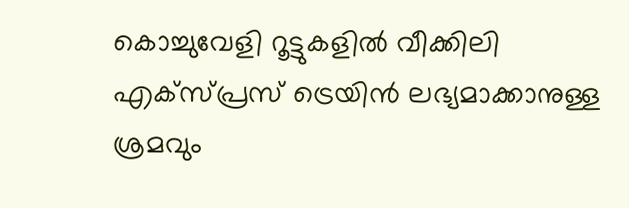കൊച്ചുവേളി റൂട്ടുകളിൽ വീക്കിലി എക്സ്പ്രസ് ട്രെയിൻ ലഭ്യമാക്കാനുള്ള ശ്രമവും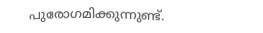പുരോഗമിക്കുന്നുണ്ട്.